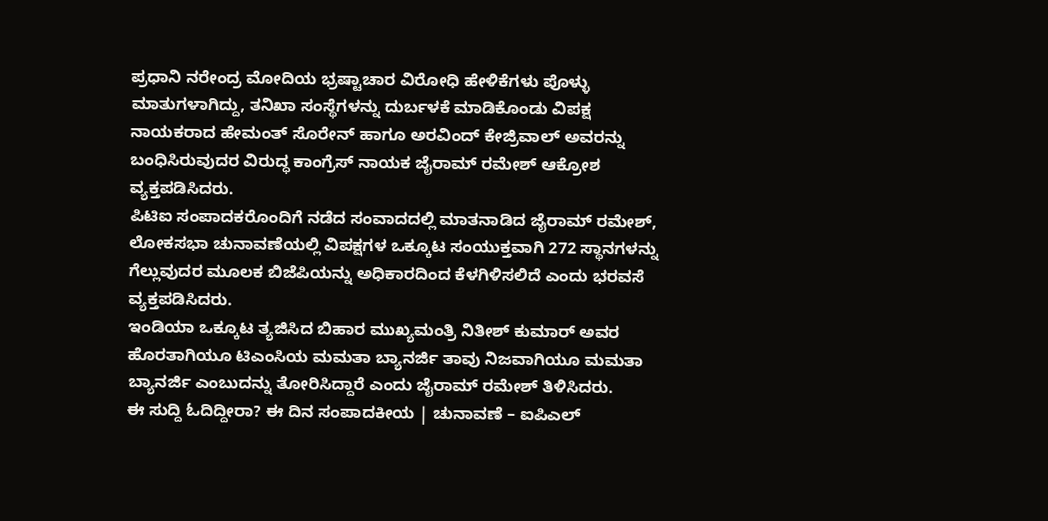ಪ್ರಧಾನಿ ನರೇಂದ್ರ ಮೋದಿಯ ಭ್ರಷ್ಟಾಚಾರ ವಿರೋಧಿ ಹೇಳಿಕೆಗಳು ಪೊಳ್ಳು ಮಾತುಗಳಾಗಿದ್ದು, ತನಿಖಾ ಸಂಸ್ಥೆಗಳನ್ನು ದುರ್ಬಳಕೆ ಮಾಡಿಕೊಂಡು ವಿಪಕ್ಷ ನಾಯಕರಾದ ಹೇಮಂತ್ ಸೊರೇನ್ ಹಾಗೂ ಅರವಿಂದ್ ಕೇಜ್ರಿವಾಲ್ ಅವರನ್ನು ಬಂಧಿಸಿರುವುದರ ವಿರುದ್ಧ ಕಾಂಗ್ರೆಸ್ ನಾಯಕ ಜೈರಾಮ್ ರಮೇಶ್ ಆಕ್ರೋಶ ವ್ಯಕ್ತಪಡಿಸಿದರು.
ಪಿಟಿಐ ಸಂಪಾದಕರೊಂದಿಗೆ ನಡೆದ ಸಂವಾದದಲ್ಲಿ ಮಾತನಾಡಿದ ಜೈರಾಮ್ ರಮೇಶ್, ಲೋಕಸಭಾ ಚುನಾವಣೆಯಲ್ಲಿ ವಿಪಕ್ಷಗಳ ಒಕ್ಕೂಟ ಸಂಯುಕ್ತವಾಗಿ 272 ಸ್ಥಾನಗಳನ್ನು ಗೆಲ್ಲುವುದರ ಮೂಲಕ ಬಿಜೆಪಿಯನ್ನು ಅಧಿಕಾರದಿಂದ ಕೆಳಗಿಳಿಸಲಿದೆ ಎಂದು ಭರವಸೆ ವ್ಯಕ್ತಪಡಿಸಿದರು.
ಇಂಡಿಯಾ ಒಕ್ಕೂಟ ತ್ಯಜಿಸಿದ ಬಿಹಾರ ಮುಖ್ಯಮಂತ್ರಿ ನಿತೀಶ್ ಕುಮಾರ್ ಅವರ ಹೊರತಾಗಿಯೂ ಟಿಎಂಸಿಯ ಮಮತಾ ಬ್ಯಾನರ್ಜಿ ತಾವು ನಿಜವಾಗಿಯೂ ಮಮತಾ ಬ್ಯಾನರ್ಜಿ ಎಂಬುದನ್ನು ತೋರಿಸಿದ್ದಾರೆ ಎಂದು ಜೈರಾಮ್ ರಮೇಶ್ ತಿಳಿಸಿದರು.
ಈ ಸುದ್ದಿ ಓದಿದ್ದೀರಾ? ಈ ದಿನ ಸಂಪಾದಕೀಯ | ಚುನಾವಣೆ – ಐಪಿಎಲ್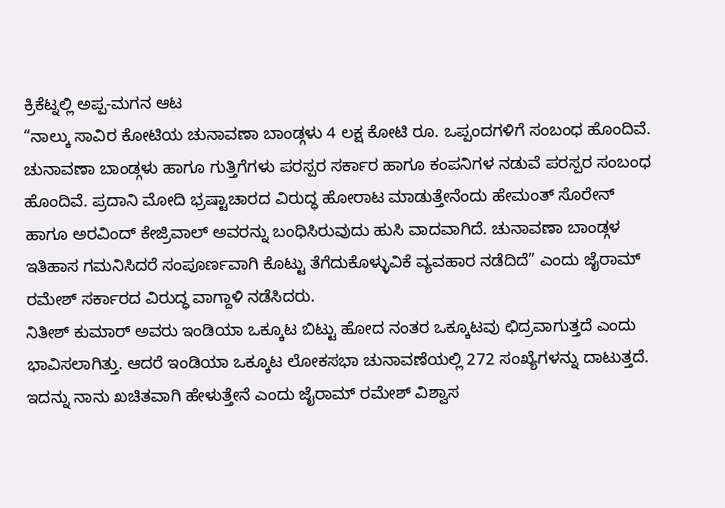ಕ್ರಿಕೆಟ್ನಲ್ಲಿ ಅಪ್ಪ-ಮಗನ ಆಟ
“ನಾಲ್ಕು ಸಾವಿರ ಕೋಟಿಯ ಚುನಾವಣಾ ಬಾಂಡ್ಗಳು 4 ಲಕ್ಷ ಕೋಟಿ ರೂ. ಒಪ್ಪಂದಗಳಿಗೆ ಸಂಬಂಧ ಹೊಂದಿವೆ. ಚುನಾವಣಾ ಬಾಂಡ್ಗಳು ಹಾಗೂ ಗುತ್ತಿಗೆಗಳು ಪರಸ್ಪರ ಸರ್ಕಾರ ಹಾಗೂ ಕಂಪನಿಗಳ ನಡುವೆ ಪರಸ್ಪರ ಸಂಬಂಧ ಹೊಂದಿವೆ. ಪ್ರದಾನಿ ಮೋದಿ ಭ್ರಷ್ಟಾಚಾರದ ವಿರುದ್ಧ ಹೋರಾಟ ಮಾಡುತ್ತೇನೆಂದು ಹೇಮಂತ್ ಸೊರೇನ್ ಹಾಗೂ ಅರವಿಂದ್ ಕೇಜ್ರಿವಾಲ್ ಅವರನ್ನು ಬಂಧಿಸಿರುವುದು ಹುಸಿ ವಾದವಾಗಿದೆ. ಚುನಾವಣಾ ಬಾಂಡ್ಗಳ ಇತಿಹಾಸ ಗಮನಿಸಿದರೆ ಸಂಪೂರ್ಣವಾಗಿ ಕೊಟ್ಟು ತೆಗೆದುಕೊಳ್ಳುವಿಕೆ ವ್ಯವಹಾರ ನಡೆದಿದೆ” ಎಂದು ಜೈರಾಮ್ ರಮೇಶ್ ಸರ್ಕಾರದ ವಿರುದ್ಧ ವಾಗ್ದಾಳಿ ನಡೆಸಿದರು.
ನಿತೀಶ್ ಕುಮಾರ್ ಅವರು ಇಂಡಿಯಾ ಒಕ್ಕೂಟ ಬಿಟ್ಟು ಹೋದ ನಂತರ ಒಕ್ಕೂಟವು ಛಿದ್ರವಾಗುತ್ತದೆ ಎಂದು ಭಾವಿಸಲಾಗಿತ್ತು. ಆದರೆ ಇಂಡಿಯಾ ಒಕ್ಕೂಟ ಲೋಕಸಭಾ ಚುನಾವಣೆಯಲ್ಲಿ 272 ಸಂಖ್ಯೆಗಳನ್ನು ದಾಟುತ್ತದೆ. ಇದನ್ನು ನಾನು ಖಚಿತವಾಗಿ ಹೇಳುತ್ತೇನೆ ಎಂದು ಜೈರಾಮ್ ರಮೇಶ್ ವಿಶ್ವಾಸ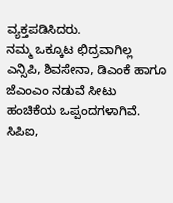ವ್ಯಕ್ತಪಡಿಸಿದರು.
ನಮ್ಮ ಒಕ್ಕೂಟ ಛಿದ್ರವಾಗಿಲ್ಲ ಎನ್ಸಿಪಿ, ಶಿವಸೇನಾ, ಡಿಎಂಕೆ ಹಾಗೂ ಜೆಎಂಎಂ ನಡುವೆ ಸೀಟು ಹಂಚಿಕೆಯ ಒಪ್ಪಂದಗಳಾಗಿವೆ. ಸಿಪಿಐ,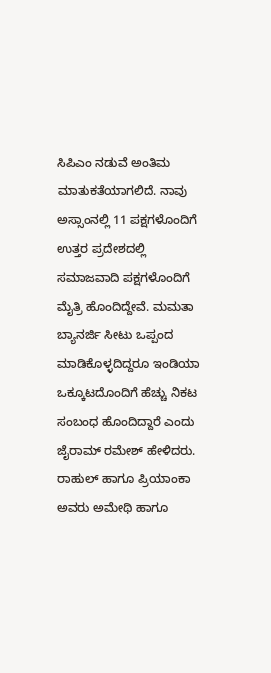ಸಿಪಿಎಂ ನಡುವೆ ಅಂತಿಮ ಮಾತುಕತೆಯಾಗಲಿದೆ. ನಾವು ಅಸ್ಸಾಂನಲ್ಲಿ 11 ಪಕ್ಷಗಳೊಂದಿಗೆ ಉತ್ತರ ಪ್ರದೇಶದಲ್ಲಿ ಸಮಾಜವಾದಿ ಪಕ್ಷಗಳೊಂದಿಗೆ ಮೈತ್ರಿ ಹೊಂದಿದ್ದೇವೆ. ಮಮತಾ ಬ್ಯಾನರ್ಜಿ ಸೀಟು ಒಪ್ಪಂದ ಮಾಡಿಕೊಳ್ಳದಿದ್ದರೂ ಇಂಡಿಯಾ ಒಕ್ಕೂಟದೊಂದಿಗೆ ಹೆಚ್ಚು ನಿಕಟ ಸಂಬಂಧ ಹೊಂದಿದ್ದಾರೆ ಎಂದು ಜೈರಾಮ್ ರಮೇಶ್ ಹೇಳಿದರು.
ರಾಹುಲ್ ಹಾಗೂ ಪ್ರಿಯಾಂಕಾ ಅವರು ಅಮೇಥಿ ಹಾಗೂ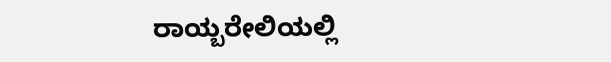ರಾಯ್ಬರೇಲಿಯಲ್ಲಿ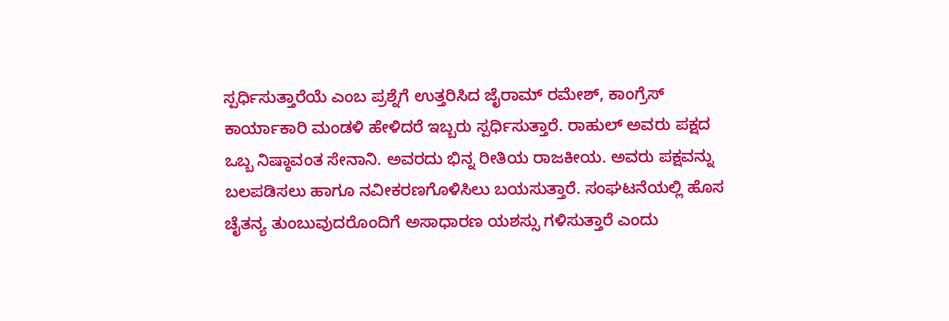ಸ್ಪರ್ಧಿಸುತ್ತಾರೆಯೆ ಎಂಬ ಪ್ರಶ್ನೆಗೆ ಉತ್ತರಿಸಿದ ಜೈರಾಮ್ ರಮೇಶ್, ಕಾಂಗ್ರೆಸ್ ಕಾರ್ಯಾಕಾರಿ ಮಂಡಳಿ ಹೇಳಿದರೆ ಇಬ್ಬರು ಸ್ಪರ್ಧಿಸುತ್ತಾರೆ. ರಾಹುಲ್ ಅವರು ಪಕ್ಷದ ಒಬ್ಬ ನಿಷ್ಠಾವಂತ ಸೇನಾನಿ. ಅವರದು ಭಿನ್ನ ರೀತಿಯ ರಾಜಕೀಯ. ಅವರು ಪಕ್ಷವನ್ನು ಬಲಪಡಿಸಲು ಹಾಗೂ ನವೀಕರಣಗೊಳಿಸಿಲು ಬಯಸುತ್ತಾರೆ. ಸಂಘಟನೆಯಲ್ಲಿ ಹೊಸ ಚೈತನ್ಯ ತುಂಬುವುದರೊಂದಿಗೆ ಅಸಾಧಾರಣ ಯಶಸ್ಸು ಗಳಿಸುತ್ತಾರೆ ಎಂದು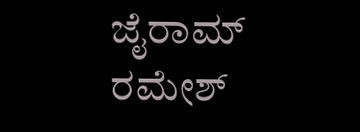ಜೈರಾಮ್ ರಮೇಶ್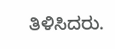ತಿಳಿಸಿದರು.